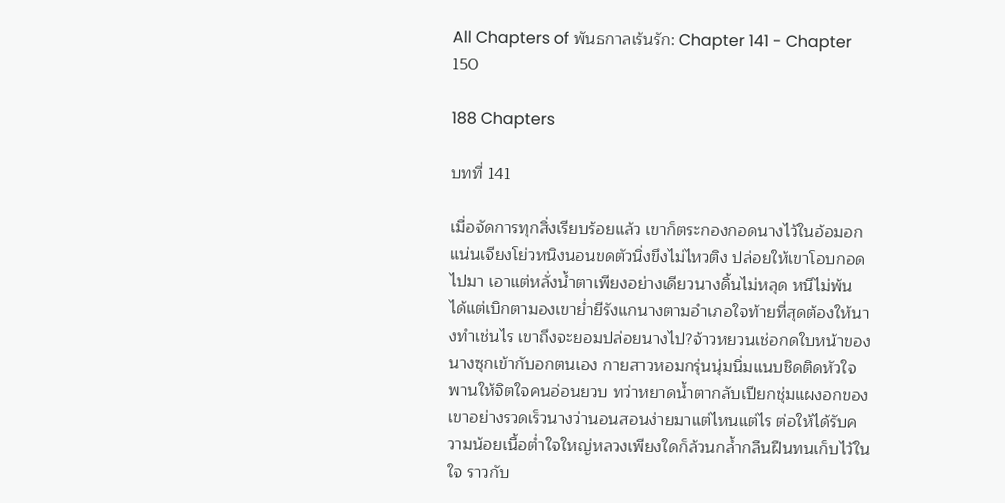All Chapters of พันธกาลเร้นรัก: Chapter 141 - Chapter 150

188 Chapters

บทที่ 141

เมื่อจัดการทุกสิ่งเรียบร้อยแล้ว เขาก็ตระกองกอดนางไว้ในอ้อมอกแน่นเจียงโย่วหนิงนอนขดตัวนิ่งขึงไม่ไหวติง ปล่อยให้เขาโอบกอดไปมา เอาแต่หลั่งน้ำตาเพียงอย่างเดียวนางดิ้นไม่หลุด หนีไม่พ้น ได้แต่เบิกตามองเขาย่ำยีรังแกนางตามอำเภอใจท้ายที่สุดต้องให้นางทำเช่นไร เขาถึงจะยอมปล่อยนางไป?จ้าวหยวนเช่อกดใบหน้าของนางซุกเข้ากับอกตนเอง กายสาวหอมกรุ่นนุ่มนิ่มแนบชิดติดหัวใจ พานให้จิตใจคนอ่อนยวบ ทว่าหยาดน้ำตากลับเปียกชุ่มแผงอกของเขาอย่างรวดเร็วนางว่านอนสอนง่ายมาแต่ไหนแต่ไร ต่อให้ได้รับความน้อยเนื้อต่ำใจใหญ่หลวงเพียงใดก็ล้วนกล้ำกลืนฝืนทนเก็บไว้ในใจ ราวกับ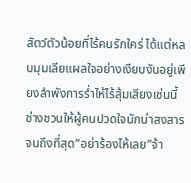สัตว์ตัวน้อยที่ไร้คนรักใคร่ ได้แต่หลบมุมเลียแผลใจอย่างเงียบงันอยู่เพียงลำพังการร่ำไห้ไร้สุ้มเสียงเช่นนี้ ช่างชวนให้ผู้คนปวดใจนักน่าสงสารจนถึงที่สุด“อย่าร้องไห้เลย”จ้า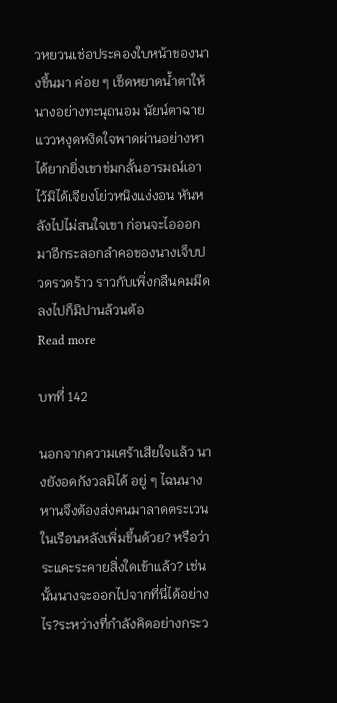วหยวนเช่อประคองใบหน้าของนางขึ้นมา ค่อย ๆ เช็ดหยาดน้ำตาให้นางอย่างทะนุถนอม นัยน์ตาฉายแววหงุดหงิดใจพาดผ่านอย่างหาได้ยากยิ่งเขาข่มกลั้นอารมณ์เอาไว้มิได้เจียงโย่วหนิงแง่งอน หันหลังไปไม่สนใจเขา ก่อนจะไอออกมาอีกระลอกลำคอของนางเจ็บปวดรวดร้าว ราวกับเพิ่งกลืนคมมีดลงไปก็มิปานล้วนต้อ
Read more

บทที่ 142

นอกจากความเศร้าเสียใจแล้ว นางยังอดกังวลมิได้ อยู่ ๆ ไฉนนางหานจึงต้องส่งคนมาลาดตระเวนในเรือนหลังเพิ่มขึ้นด้วย? หรือว่าระแคะระคายสิ่งใดเข้าแล้ว? เช่นนั้นนางจะออกไปจากที่นี่ได้อย่างไร?ระหว่างที่กำลังคิดอย่างกระว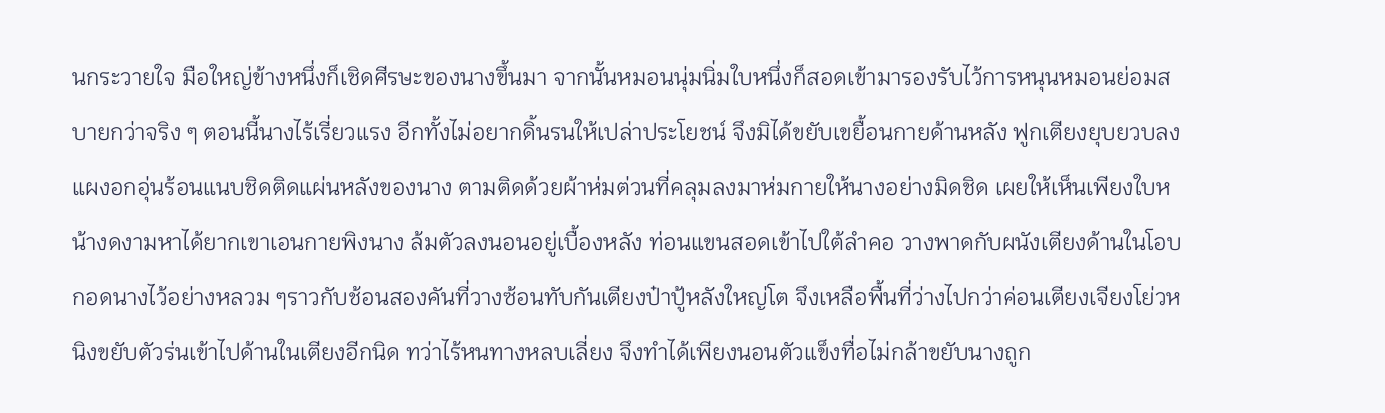นกระวายใจ มือใหญ่ข้างหนึ่งก็เชิดศีรษะของนางขึ้นมา จากนั้นหมอนนุ่มนิ่มใบหนึ่งก็สอดเข้ามารองรับไว้การหนุนหมอนย่อมสบายกว่าจริง ๆ ตอนนี้นางไร้เรี่ยวแรง อีกทั้งไม่อยากดิ้นรนให้เปล่าประโยชน์ จึงมิได้ขยับเขยื้อนกายด้านหลัง ฟูกเตียงยุบยวบลง แผงอกอุ่นร้อนแนบชิดติดแผ่นหลังของนาง ตามติดด้วยผ้าห่มต่วนที่คลุมลงมาห่มกายให้นางอย่างมิดชิด เผยให้เห็นเพียงใบหน้างดงามหาได้ยากเขาเอนกายพิงนาง ล้มตัวลงนอนอยู่เบื้องหลัง ท่อนแขนสอดเข้าไปใต้ลำคอ วางพาดกับผนังเตียงด้านในโอบกอดนางไว้อย่างหลวม ๆราวกับช้อนสองคันที่วางซ้อนทับกันเตียงป๋าปู้หลังใหญ่โต จึงเหลือพื้นที่ว่างไปกว่าค่อนเตียงเจียงโย่วหนิงขยับตัวร่นเข้าไปด้านในเตียงอีกนิด ทว่าไร้หนทางหลบเลี่ยง จึงทำได้เพียงนอนตัวแข็งทื่อไม่กล้าขยับนางถูก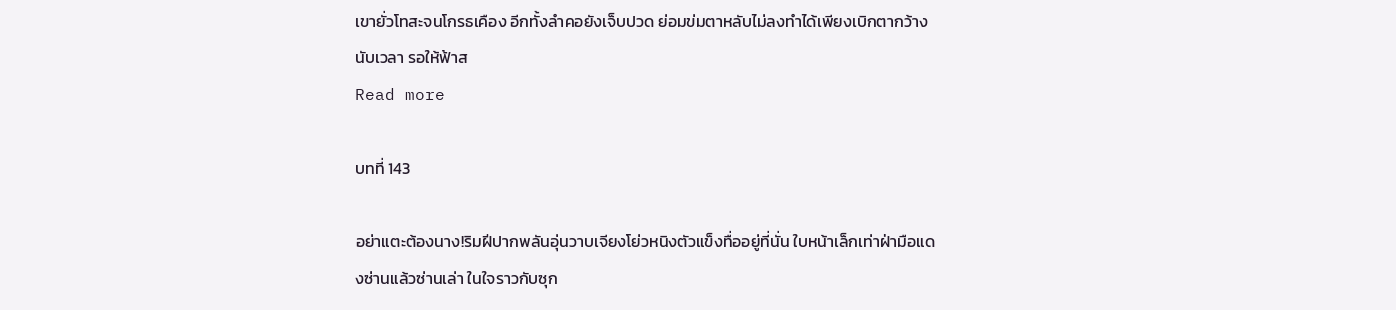เขายั่วโทสะจนโกรธเคือง อีกทั้งลำคอยังเจ็บปวด ย่อมข่มตาหลับไม่ลงทำได้เพียงเบิกตากว้างนับเวลา รอให้ฟ้าส
Read more

บทที่ 143

อย่าแตะต้องนาง!ริมฝีปากพลันอุ่นวาบเจียงโย่วหนิงตัวแข็งทื่ออยู่ที่นั่น ใบหน้าเล็กเท่าฝ่ามือแดงซ่านแล้วซ่านเล่า ในใจราวกับซุก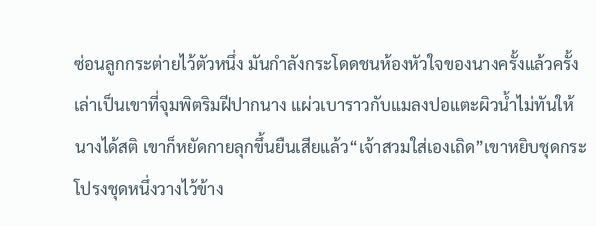ซ่อนลูกกระต่ายไว้ตัวหนึ่ง มันกำลังกระโดดชนห้องหัวใจของนางครั้งแล้วครั้งเล่าเป็นเขาที่จุมพิตริมฝีปากนาง แผ่วเบาราวกับแมลงปอแตะผิวน้ำไม่ทันให้นางได้สติ เขาก็หยัดกายลุกขึ้นยืนเสียแล้ว“เจ้าสวมใส่เองเถิด”เขาหยิบชุดกระโปรงชุดหนึ่งวางไว้ข้าง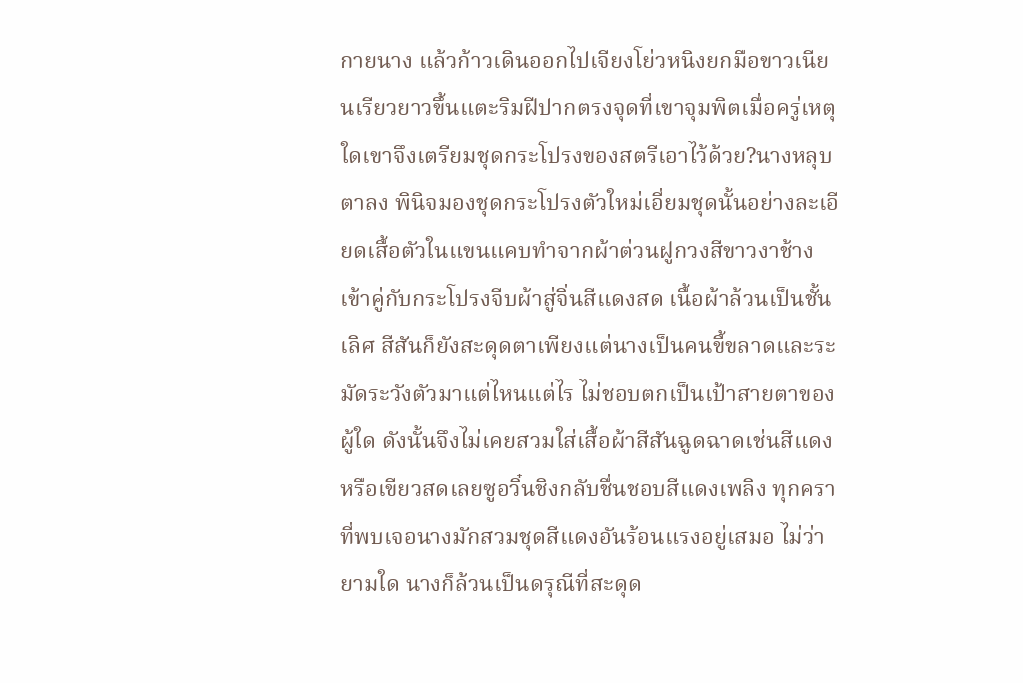กายนาง แล้วก้าวเดินออกไปเจียงโย่วหนิงยกมือขาวเนียนเรียวยาวขึ้นแตะริมฝีปากตรงจุดที่เขาจุมพิตเมื่อครู่เหตุใดเขาจึงเตรียมชุดกระโปรงของสตรีเอาไว้ด้วย?นางหลุบตาลง พินิจมองชุดกระโปรงตัวใหม่เอี่ยมชุดนั้นอย่างละเอียดเสื้อตัวในแขนแคบทำจากผ้าต่วนฝูกวงสีขาวงาช้าง เข้าคู่กับกระโปรงจีบผ้าสู่จิ่นสีแดงสด เนื้อผ้าล้วนเป็นชั้นเลิศ สีสันก็ยังสะดุดตาเพียงแต่นางเป็นคนขี้ขลาดและระมัดระวังตัวมาแต่ไหนแต่ไร ไม่ชอบตกเป็นเป้าสายตาของผู้ใด ดังนั้นจึงไม่เคยสวมใส่เสื้อผ้าสีสันฉูดฉาดเช่นสีแดงหรือเขียวสดเลยซูอวิ๋นชิงกลับชื่นชอบสีแดงเพลิง ทุกคราที่พบเจอนางมักสวมชุดสีแดงอันร้อนแรงอยู่เสมอ ไม่ว่ายามใด นางก็ล้วนเป็นดรุณีที่สะดุด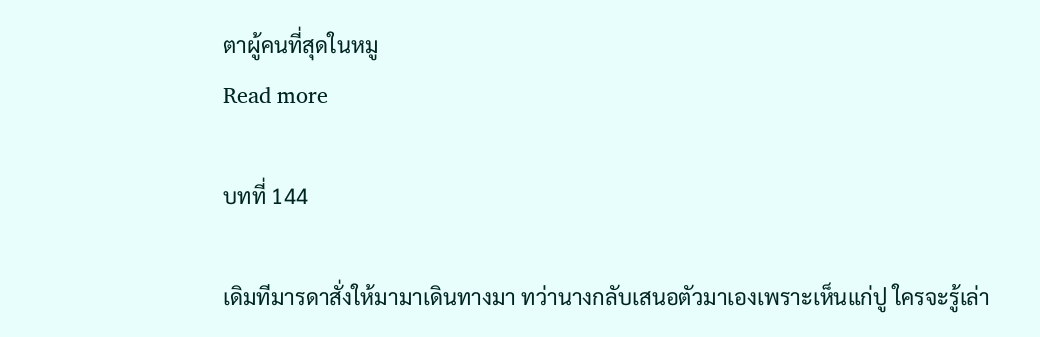ตาผู้คนที่สุดในหมู
Read more

บทที่ 144

เดิมทีมารดาสั่งให้มามาเดินทางมา ทว่านางกลับเสนอตัวมาเองเพราะเห็นแก่ปู ใครจะรู้เล่า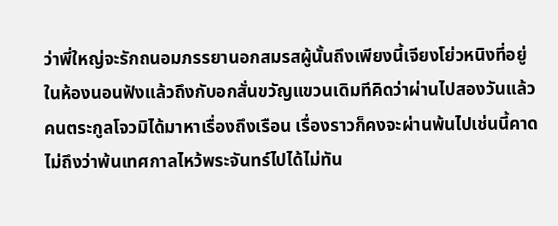ว่าพี่ใหญ่จะรักถนอมภรรยานอกสมรสผู้นั้นถึงเพียงนี้เจียงโย่วหนิงที่อยู่ในห้องนอนฟังแล้วถึงกับอกสั่นขวัญแขวนเดิมทีคิดว่าผ่านไปสองวันแล้วคนตระกูลโจวมิได้มาหาเรื่องถึงเรือน เรื่องราวก็คงจะผ่านพ้นไปเช่นนี้คาดไม่ถึงว่าพ้นเทศกาลไหว้พระจันทร์ไปได้ไม่ทัน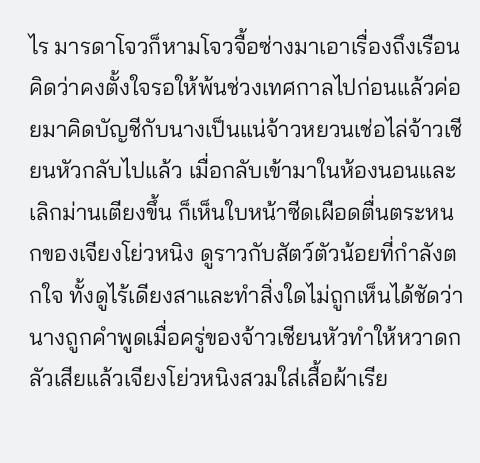ไร มารดาโจวก็หามโจวจื้อซ่างมาเอาเรื่องถึงเรือน คิดว่าคงตั้งใจรอให้พ้นช่วงเทศกาลไปก่อนแล้วค่อยมาคิดบัญชีกับนางเป็นแน่จ้าวหยวนเช่อไล่จ้าวเชียนหัวกลับไปแล้ว เมื่อกลับเข้ามาในห้องนอนและเลิกม่านเตียงขึ้น ก็เห็นใบหน้าซีดเผือดตื่นตระหนกของเจียงโย่วหนิง ดูราวกับสัตว์ตัวน้อยที่กำลังตกใจ ทั้งดูไร้เดียงสาและทำสิ่งใดไม่ถูกเห็นได้ชัดว่า นางถูกคำพูดเมื่อครู่ของจ้าวเชียนหัวทำให้หวาดกลัวเสียแล้วเจียงโย่วหนิงสวมใส่เสื้อผ้าเรีย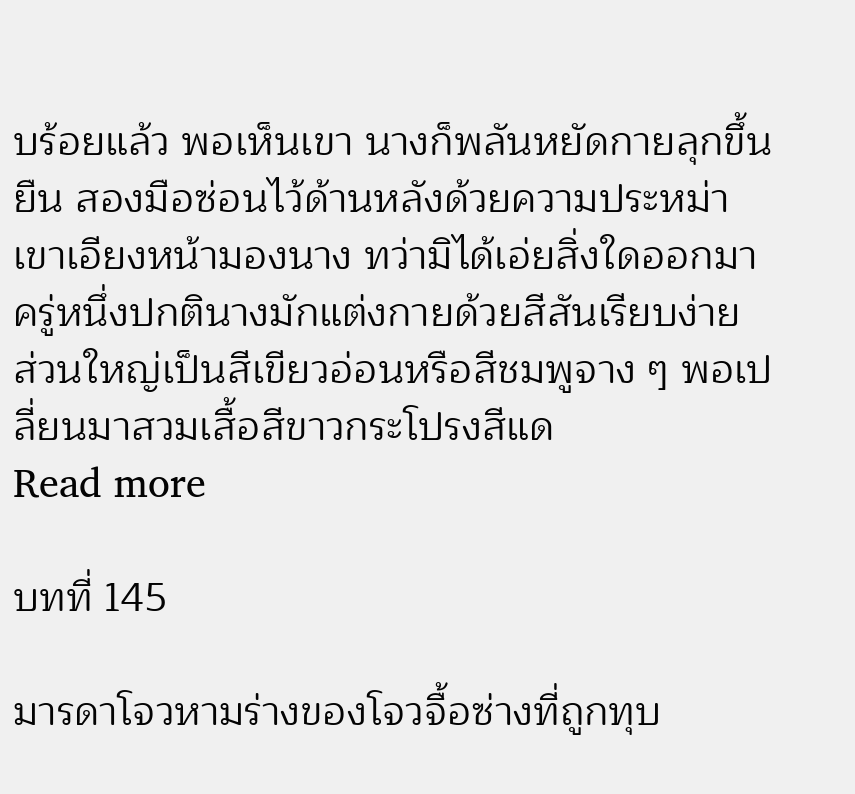บร้อยแล้ว พอเห็นเขา นางก็พลันหยัดกายลุกขึ้นยืน สองมือซ่อนไว้ด้านหลังด้วยความประหม่าเขาเอียงหน้ามองนาง ทว่ามิได้เอ่ยสิ่งใดออกมาครู่หนึ่งปกตินางมักแต่งกายด้วยสีสันเรียบง่าย ส่วนใหญ่เป็นสีเขียวอ่อนหรือสีชมพูจาง ๆ พอเปลี่ยนมาสวมเสื้อสีขาวกระโปรงสีแด
Read more

บทที่ 145

มารดาโจวหามร่างของโจวจื้อซ่างที่ถูกทุบ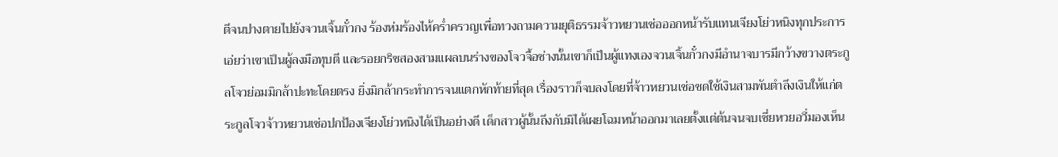ตีจนปางตายไปยังจวนเจิ้นกั๋วกง ร้องห่มร้องไห้คร่ำครวญเพื่อทวงถามความยุติธรรมจ้าวหยวนเช่อออกหน้ารับแทนเจียงโย่วหนิงทุกประการ เอ่ยว่าเขาเป็นผู้ลงมือทุบตี และรอยกริชสองสามแผลบนร่างของโจวจื้อซ่างนั้นเขาก็เป็นผู้แทงเองจวนเจิ้นกั๋วกงมีอำนาจบารมีกว้างขวางตระกูลโจวย่อมมิกล้าปะทะโดยตรง ยิ่งมิกล้ากระทำการจนแตกหักท้ายที่สุด เรื่องราวก็จบลงโดยที่จ้าวหยวนเช่อชดใช้เงินสามพันตำลึงเงินให้แก่ตระกูลโจวจ้าวหยวนเช่อปกป้องเจียงโย่วหนิงได้เป็นอย่างดี เด็กสาวผู้นั้นถึงกับมิได้เผยโฉมหน้าออกมาเลยตั้งแต่ต้นจนจบเซี่ยหวยอวี่มองเห็น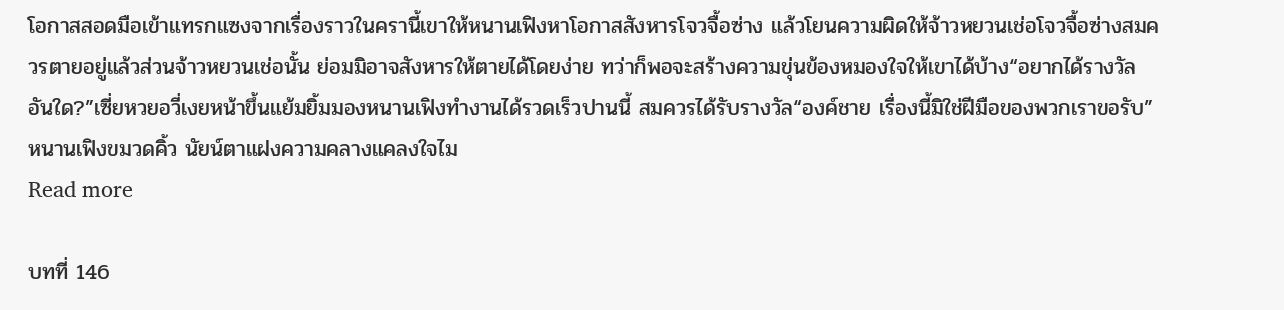โอกาสสอดมือเข้าแทรกแซงจากเรื่องราวในครานี้เขาให้หนานเฟิงหาโอกาสสังหารโจวจื้อซ่าง แล้วโยนความผิดให้จ้าวหยวนเช่อโจวจื้อซ่างสมควรตายอยู่แล้วส่วนจ้าวหยวนเช่อนั้น ย่อมมิอาจสังหารให้ตายได้โดยง่าย ทว่าก็พอจะสร้างความขุ่นข้องหมองใจให้เขาได้บ้าง“อยากได้รางวัลอันใด?”เซี่ยหวยอวี่เงยหน้าขึ้นแย้มยิ้มมองหนานเฟิงทำงานได้รวดเร็วปานนี้ สมควรได้รับรางวัล“องค์ชาย เรื่องนี้มิใช่ฝีมือของพวกเราขอรับ”หนานเฟิงขมวดคิ้ว นัยน์ตาแฝงความคลางแคลงใจไม
Read more

บทที่ 146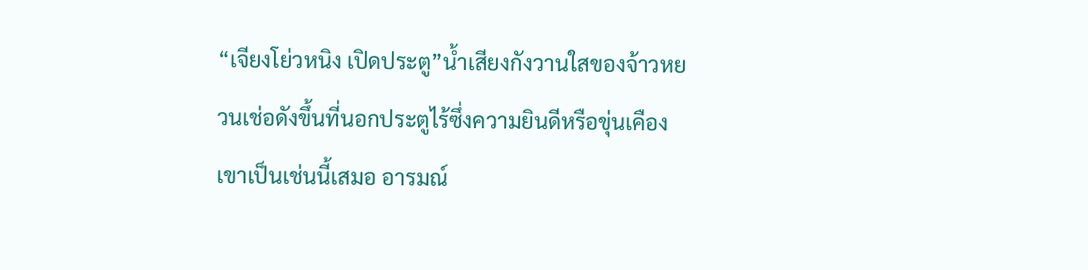“เจียงโย่วหนิง เปิดประตู”น้ำเสียงกังวานใสของจ้าวหยวนเช่อดังขึ้นที่นอกประตูไร้ซึ่งความยินดีหรือขุ่นเคืองเขาเป็นเช่นนี้เสมอ อารมณ์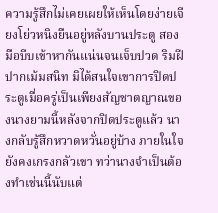ความรู้สึกไม่เคยเผยให้เห็นโดยง่ายเจียงโย่วหนิงยืนอยู่หลังบานประตู สองมือบีบเข้าหากันแน่นจนเจ็บปวด ริมฝีปากเม้มสนิท มิได้สนใจเขาการปิดประตูเมื่อครู่เป็นเพียงสัญชาตญาณของนางยามนี้หลังจากปิดประตูแล้ว นางกลับรู้สึกหวาดหวั่นอยู่บ้าง ภายในใจยังคงเกรงกลัวเขา ทว่านางจำเป็นต้องทำเช่นนี้นับแต่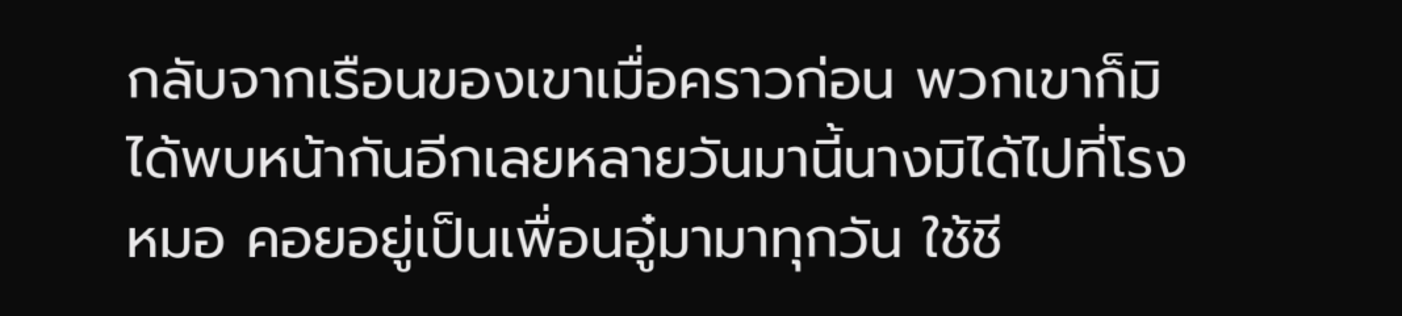กลับจากเรือนของเขาเมื่อคราวก่อน พวกเขาก็มิได้พบหน้ากันอีกเลยหลายวันมานี้นางมิได้ไปที่โรงหมอ คอยอยู่เป็นเพื่อนอู๋มามาทุกวัน ใช้ชี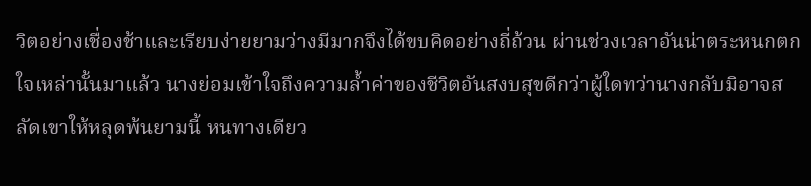วิตอย่างเชื่องช้าและเรียบง่ายยามว่างมีมากจึงได้ขบคิดอย่างถี่ถ้วน ผ่านช่วงเวลาอันน่าตระหนกตกใจเหล่านั้นมาแล้ว นางย่อมเข้าใจถึงความล้ำค่าของชีวิตอันสงบสุขดีกว่าผู้ใดทว่านางกลับมิอาจสลัดเขาให้หลุดพ้นยามนี้ หนทางเดียว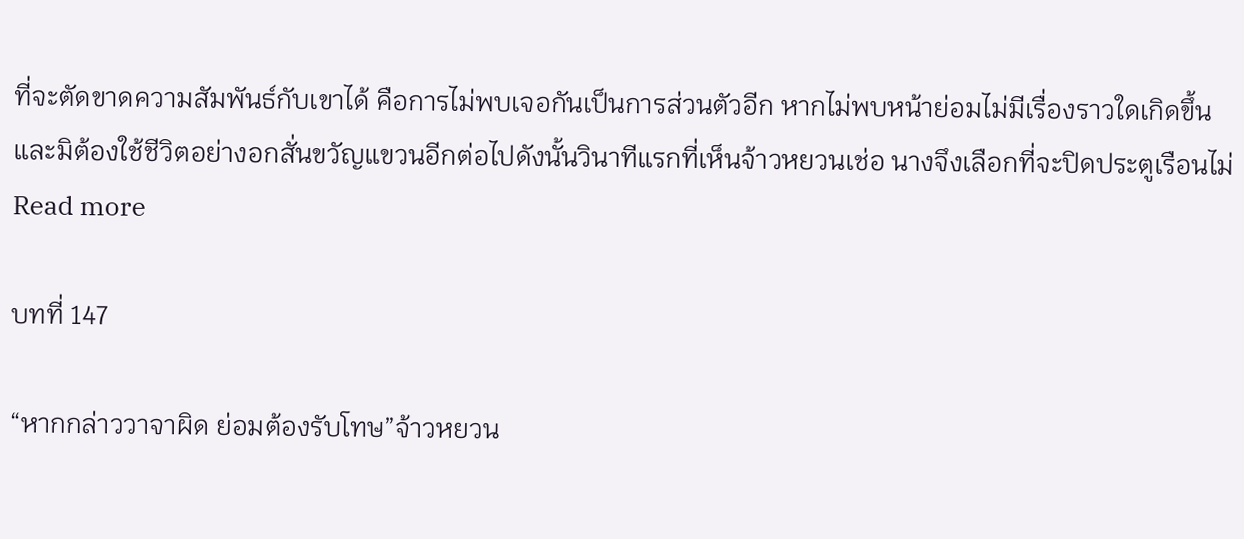ที่จะตัดขาดความสัมพันธ์กับเขาได้ คือการไม่พบเจอกันเป็นการส่วนตัวอีก หากไม่พบหน้าย่อมไม่มีเรื่องราวใดเกิดขึ้น และมิต้องใช้ชีวิตอย่างอกสั่นขวัญแขวนอีกต่อไปดังนั้นวินาทีแรกที่เห็นจ้าวหยวนเช่อ นางจึงเลือกที่จะปิดประตูเรือนไม่
Read more

บทที่ 147

“หากกล่าววาจาผิด ย่อมต้องรับโทษ”จ้าวหยวน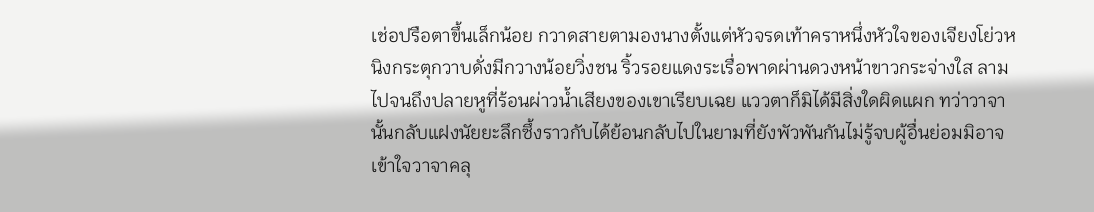เช่อปรือตาขึ้นเล็กน้อย กวาดสายตามองนางตั้งแต่หัวจรดเท้าคราหนึ่งหัวใจของเจียงโย่วหนิงกระตุกวาบดั่งมีกวางน้อยวิ่งชน ริ้วรอยแดงระเรื่อพาดผ่านดวงหน้าขาวกระจ่างใส ลามไปจนถึงปลายหูที่ร้อนผ่าวน้ำเสียงของเขาเรียบเฉย แววตาก็มิได้มีสิ่งใดผิดแผก ทว่าวาจานั้นกลับแฝงนัยยะลึกซึ้งราวกับได้ย้อนกลับไปในยามที่ยังพัวพันกันไม่รู้จบผู้อื่นย่อมมิอาจเข้าใจวาจาคลุ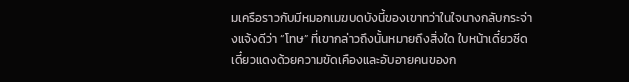มเครือราวกับมีหมอกเมฆบดบังนี้ของเขาทว่าในใจนางกลับกระจ่างแจ้งดีว่า “โทษ” ที่เขากล่าวถึงนั้นหมายถึงสิ่งใด ใบหน้าเดี๋ยวซีดเดี๋ยวแดงด้วยความขัดเคืองและอับอายคนของก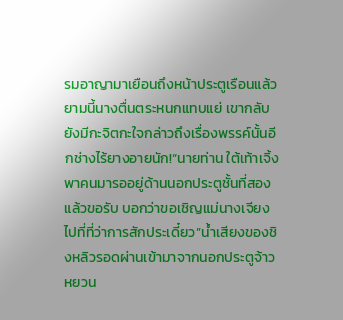รมอาญามาเยือนถึงหน้าประตูเรือนแล้ว ยามนี้นางตื่นตระหนกแทบแย่ เขากลับยังมีกะจิตกะใจกล่าวถึงเรื่องพรรค์นั้นอีกช่างไร้ยางอายนัก!“นายท่าน ใต้เท้าเจิ้งพาคนมารออยู่ด้านนอกประตูชั้นที่สองแล้วขอรับ บอกว่าขอเชิญแม่นางเจียงไปที่ที่ว่าการสักประเดี๋ยว”น้ำเสียงของชิงหลิวรอดผ่านเข้ามาจากนอกประตูจ้าวหยวน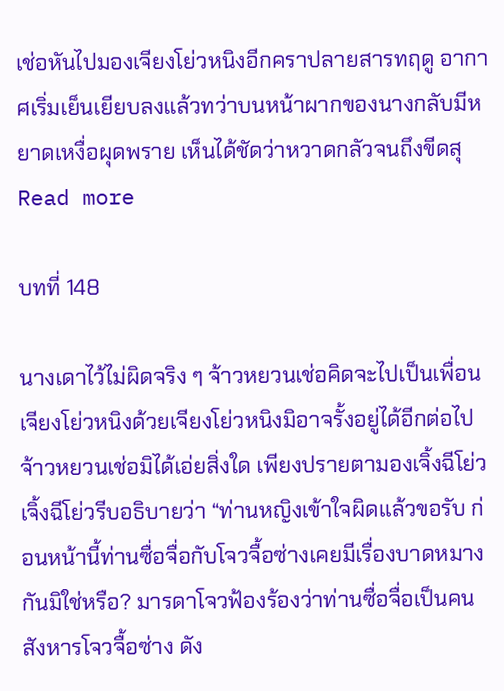เช่อหันไปมองเจียงโย่วหนิงอีกคราปลายสารทฤดู อากาศเริ่มเย็นเยียบลงแล้วทว่าบนหน้าผากของนางกลับมีหยาดเหงื่อผุดพราย เห็นได้ชัดว่าหวาดกลัวจนถึงขีดสุ
Read more

บทที่ 148

นางเดาไว้ไม่ผิดจริง ๆ จ้าวหยวนเช่อคิดจะไปเป็นเพื่อนเจียงโย่วหนิงด้วยเจียงโย่วหนิงมิอาจรั้งอยู่ได้อีกต่อไปจ้าวหยวนเช่อมิได้เอ่ยสิ่งใด เพียงปรายตามองเจิ้งฉีโย่วเจิ้งฉีโย่วรีบอธิบายว่า “ท่านหญิงเข้าใจผิดแล้วขอรับ ก่อนหน้านี้ท่านซื่อจื่อกับโจวจื้อซ่างเคยมีเรื่องบาดหมางกันมิใช่หรือ? มารดาโจวฟ้องร้องว่าท่านซื่อจื่อเป็นคนสังหารโจวจื้อซ่าง ดัง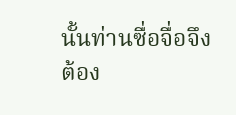นั้นท่านซื่อจื่อจึงต้อง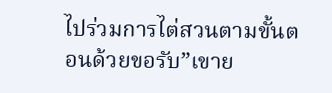ไปร่วมการไต่สวนตามขั้นตอนด้วยขอรับ”เขาย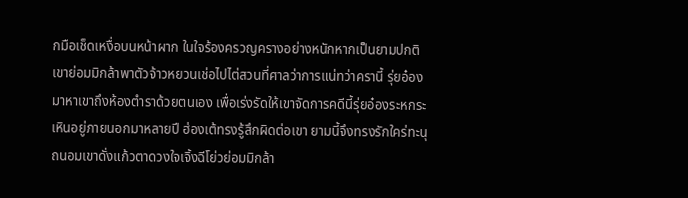กมือเช็ดเหงื่อบนหน้าผาก ในใจร้องครวญครางอย่างหนักหากเป็นยามปกติ เขาย่อมมิกล้าพาตัวจ้าวหยวนเช่อไปไต่สวนที่ศาลว่าการแน่ทว่าครานี้ รุ่ยอ๋องมาหาเขาถึงห้องตำราด้วยตนเอง เพื่อเร่งรัดให้เขาจัดการคดีนี้รุ่ยอ๋องระหกระเหินอยู่ภายนอกมาหลายปี ฮ่องเต้ทรงรู้สึกผิดต่อเขา ยามนี้จึงทรงรักใคร่ทะนุถนอมเขาดั่งแก้วตาดวงใจเจิ้งฉีโย่วย่อมมิกล้า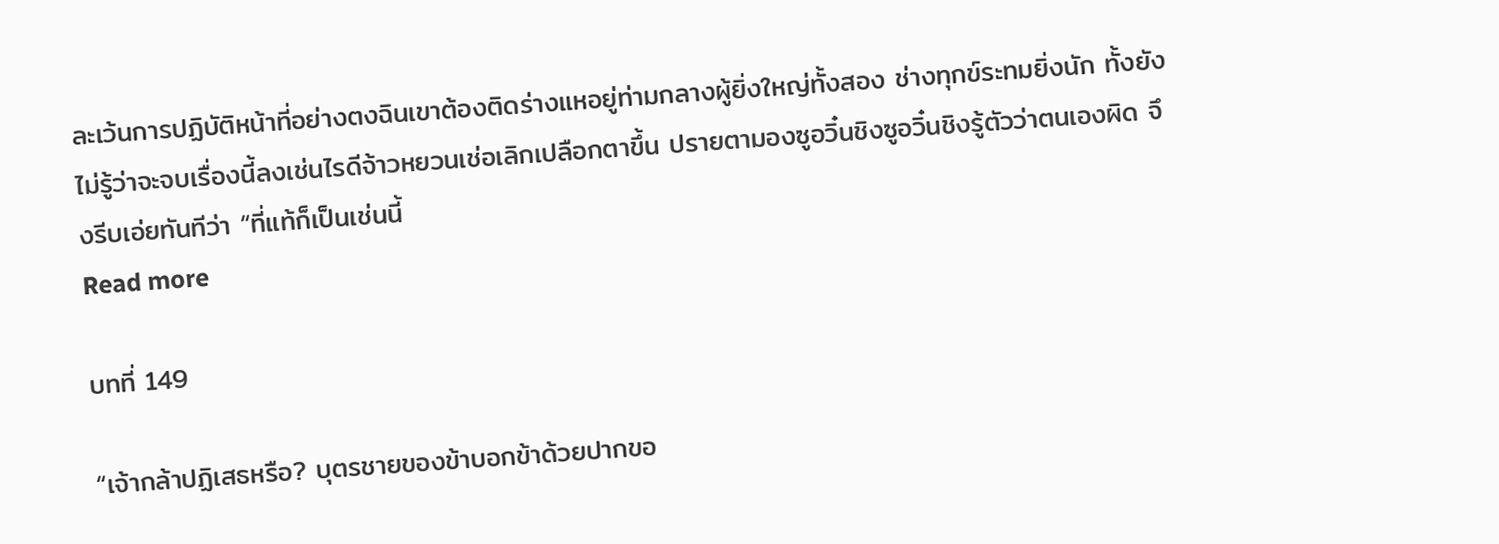ละเว้นการปฏิบัติหน้าที่อย่างตงฉินเขาต้องติดร่างแหอยู่ท่ามกลางผู้ยิ่งใหญ่ทั้งสอง ช่างทุกข์ระทมยิ่งนัก ทั้งยังไม่รู้ว่าจะจบเรื่องนี้ลงเช่นไรดีจ้าวหยวนเช่อเลิกเปลือกตาขึ้น ปรายตามองซูอวิ๋นชิงซูอวิ๋นชิงรู้ตัวว่าตนเองผิด จึงรีบเอ่ยทันทีว่า “ที่แท้ก็เป็นเช่นนี้
Read more

บทที่ 149

“เจ้ากล้าปฏิเสธหรือ? บุตรชายของข้าบอกข้าด้วยปากขอ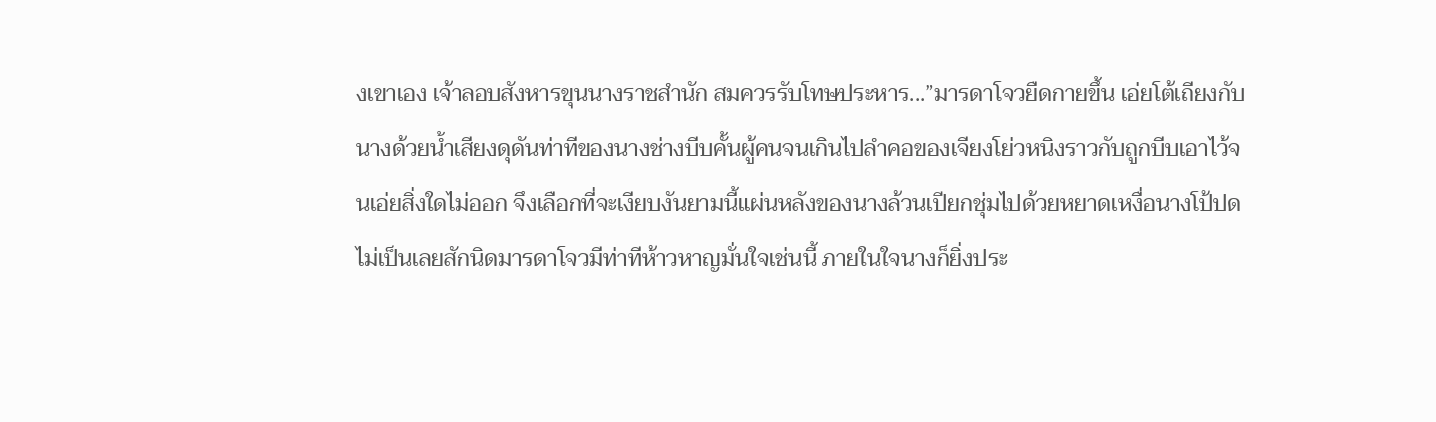งเขาเอง เจ้าลอบสังหารขุนนางราชสำนัก สมควรรับโทษประหาร...”มารดาโจวยืดกายขึ้น เอ่ยโต้เถียงกับนางด้วยน้ำเสียงดุดันท่าทีของนางช่างบีบคั้นผู้คนจนเกินไปลำคอของเจียงโย่วหนิงราวกับถูกบีบเอาไว้จนเอ่ยสิ่งใดไม่ออก จึงเลือกที่จะเงียบงันยามนี้แผ่นหลังของนางล้วนเปียกชุ่มไปด้วยหยาดเหงื่อนางโป้ปดไม่เป็นเลยสักนิดมารดาโจวมีท่าทีห้าวหาญมั่นใจเช่นนี้ ภายในใจนางก็ยิ่งประ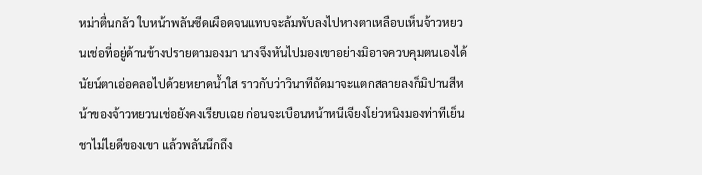หม่าตื่นกลัว ใบหน้าพลันซีดเผือดจนแทบจะล้มพับลงไปหางตาเหลือบเห็นจ้าวหยวนเช่อที่อยู่ด้านข้างปรายตามองมา นางจึงหันไปมองเขาอย่างมิอาจควบคุมตนเองได้นัยน์ตาเอ่อคลอไปด้วยหยาดน้ำใส ราวกับว่าวินาทีถัดมาจะแตกสลายลงก็มิปานสีหน้าของจ้าวหยวนเช่อยังคงเรียบเฉย ก่อนจะเบือนหน้าหนีเจียงโย่วหนิงมองท่าทีเย็นชาไม่ไยดีของเขา แล้วพลันนึกถึง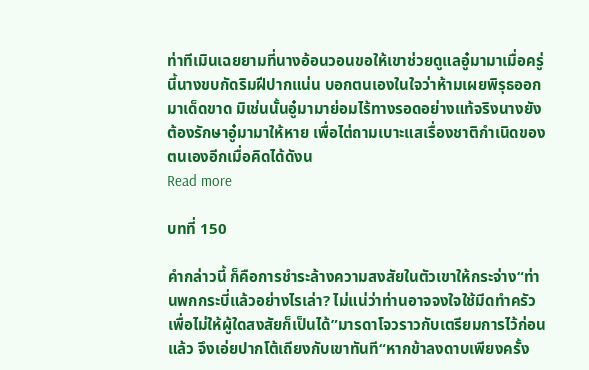ท่าทีเมินเฉยยามที่นางอ้อนวอนขอให้เขาช่วยดูแลอู๋มามาเมื่อครู่นี้นางขบกัดริมฝีปากแน่น บอกตนเองในใจว่าห้ามเผยพิรุธออกมาเด็ดขาด มิเช่นนั้นอู๋มามาย่อมไร้ทางรอดอย่างแท้จริงนางยังต้องรักษาอู๋มามาให้หาย เพื่อไต่ถามเบาะแสเรื่องชาติกำเนิดของตนเองอีกเมื่อคิดได้ดังน
Read more

บทที่ 150

คำกล่าวนี้ ก็คือการชำระล้างความสงสัยในตัวเขาให้กระจ่าง“ท่านพกกระบี่แล้วอย่างไรเล่า? ไม่แน่ว่าท่านอาจจงใจใช้มีดทำครัวเพื่อไม่ให้ผู้ใดสงสัยก็เป็นได้”มารดาโจวราวกับเตรียมการไว้ก่อนแล้ว จึงเอ่ยปากโต้เถียงกับเขาทันที“หากข้าลงดาบเพียงครั้ง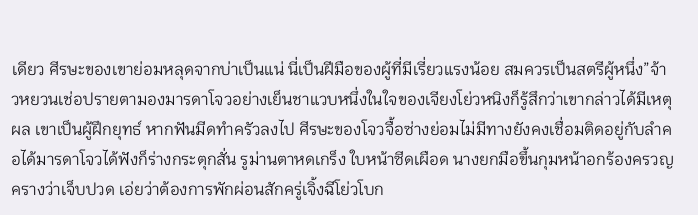เดียว ศีรษะของเขาย่อมหลุดจากบ่าเป็นแน่ นี่เป็นฝีมือของผู้ที่มีเรี่ยวแรงน้อย สมควรเป็นสตรีผู้หนึ่ง”จ้าวหยวนเช่อปรายตามองมารดาโจวอย่างเย็นชาแวบหนึ่งในใจของเจียงโย่วหนิงก็รู้สึกว่าเขากล่าวได้มีเหตุผล เขาเป็นผู้ฝึกยุทธ์ หากฟันมีดทำครัวลงไป ศีรษะของโจวจื้อซ่างย่อมไม่มีทางยังคงเชื่อมติดอยู่กับลำคอได้มารดาโจวได้ฟังก็ร่างกระตุกสั่น รูม่านตาหดเกร็ง ใบหน้าซีดเผือด นางยกมือขึ้นกุมหน้าอกร้องครวญครางว่าเจ็บปวด เอ่ยว่าต้องการพักผ่อนสักครู่เจิ้งฉีโย่วโบก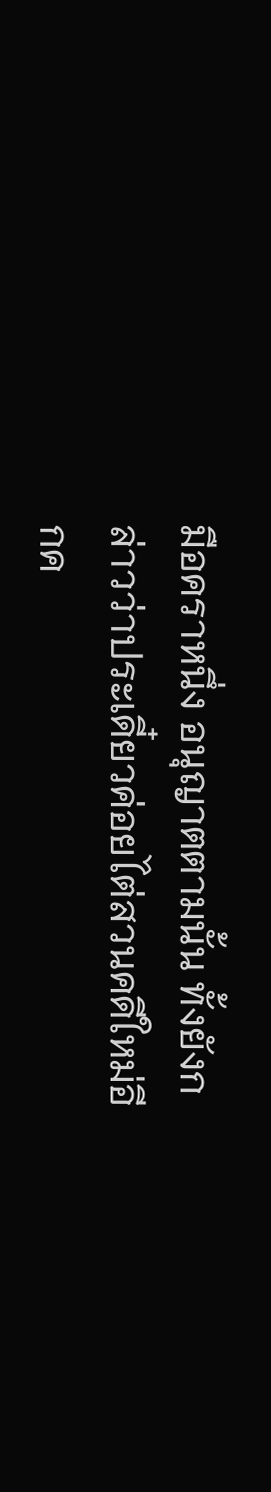มือคราหนึ่ง อนุญาตตามนั้น ทั้งยังกล่าวว่าประเดี๋ยวค่อยไต่สวนคดีใหม่อีกค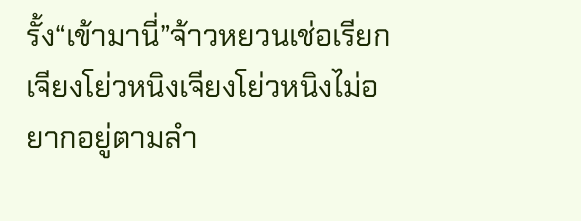รั้ง“เข้ามานี่”จ้าวหยวนเช่อเรียกเจียงโย่วหนิงเจียงโย่วหนิงไม่อยากอยู่ตามลำ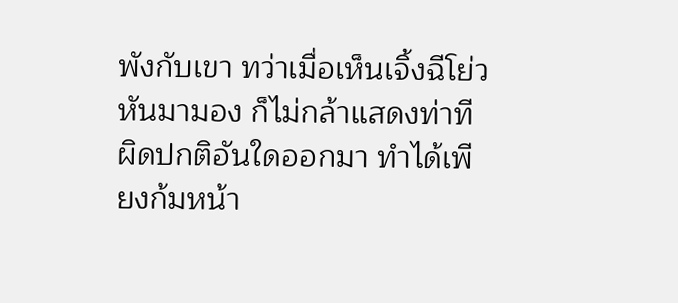พังกับเขา ทว่าเมื่อเห็นเจิ้งฉีโย่วหันมามอง ก็ไม่กล้าแสดงท่าทีผิดปกติอันใดออกมา ทำได้เพียงก้มหน้า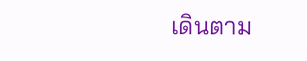เดินตาม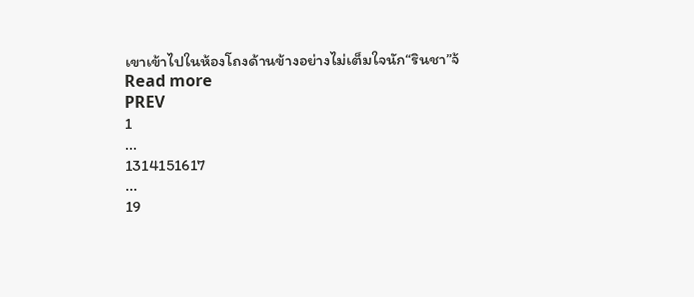เขาเข้าไปในห้องโถงด้านข้างอย่างไม่เต็มใจนัก“รินชา”จ้
Read more
PREV
1
...
1314151617
...
19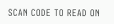SCAN CODE TO READ ON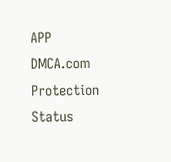APP
DMCA.com Protection Status